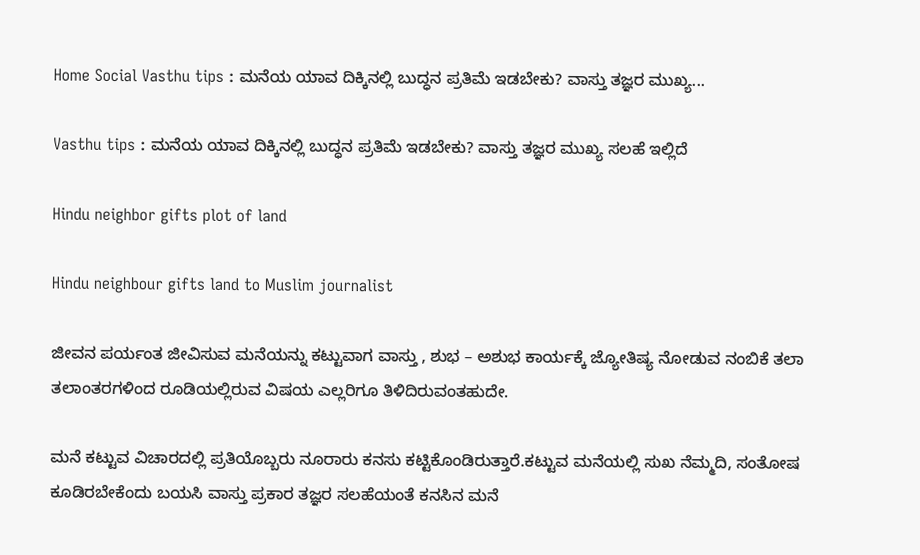Home Social Vasthu tips : ಮನೆಯ ಯಾವ ದಿಕ್ಕಿನಲ್ಲಿ ಬುದ್ಧನ ಪ್ರತಿಮೆ ಇಡಬೇಕು? ವಾಸ್ತು ತಜ್ಞರ ಮುಖ್ಯ...

Vasthu tips : ಮನೆಯ ಯಾವ ದಿಕ್ಕಿನಲ್ಲಿ ಬುದ್ಧನ ಪ್ರತಿಮೆ ಇಡಬೇಕು? ವಾಸ್ತು ತಜ್ಞರ ಮುಖ್ಯ ಸಲಹೆ ಇಲ್ಲಿದೆ

Hindu neighbor gifts plot of land

Hindu neighbour gifts land to Muslim journalist

ಜೀವನ ಪರ್ಯಂತ ಜೀವಿಸುವ ಮನೆಯನ್ನು ಕಟ್ಟುವಾಗ ವಾಸ್ತು , ಶುಭ – ಅಶುಭ ಕಾರ್ಯಕ್ಕೆ ಜ್ಯೋತಿಷ್ಯ ನೋಡುವ ನಂಬಿಕೆ ತಲಾ ತಲಾಂತರಗಳಿಂದ ರೂಡಿಯಲ್ಲಿರುವ ವಿಷಯ ಎಲ್ಲರಿಗೂ ತಿಳಿದಿರುವಂತಹುದೇ.

ಮನೆ ಕಟ್ಟುವ ವಿಚಾರದಲ್ಲಿ ಪ್ರತಿಯೊಬ್ಬರು ನೂರಾರು ಕನಸು ಕಟ್ಟಿಕೊಂಡಿರುತ್ತಾರೆ.ಕಟ್ಟುವ ಮನೆಯಲ್ಲಿ ಸುಖ ನೆಮ್ಮದಿ, ಸಂತೋಷ ಕೂಡಿರಬೇಕೆಂದು ಬಯಸಿ ವಾಸ್ತು ಪ್ರಕಾರ ತಜ್ಞರ ಸಲಹೆಯಂತೆ ಕನಸಿನ ಮನೆ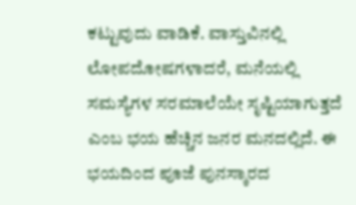ಕಟ್ಟುವುದು ವಾಡಿಕೆ. ವಾಸ್ತುವಿನಲ್ಲಿ ಲೋಪದೋಷಗಳಾದರೆ, ಮನೆಯಲ್ಲಿ ಸಮಸ್ಯೆಗಳ ಸರಮಾಲೆಯೇ ಸೃಷ್ಟಿಯಾಗುತ್ತದೆ ಎಂಬ ಭಯ ಹೆಚ್ಚಿನ ಜನರ ಮನದಲ್ಲಿದೆ. ಈ ಭಯದಿಂದ ಪೂಜೆ ಪುನಸ್ಕಾರದ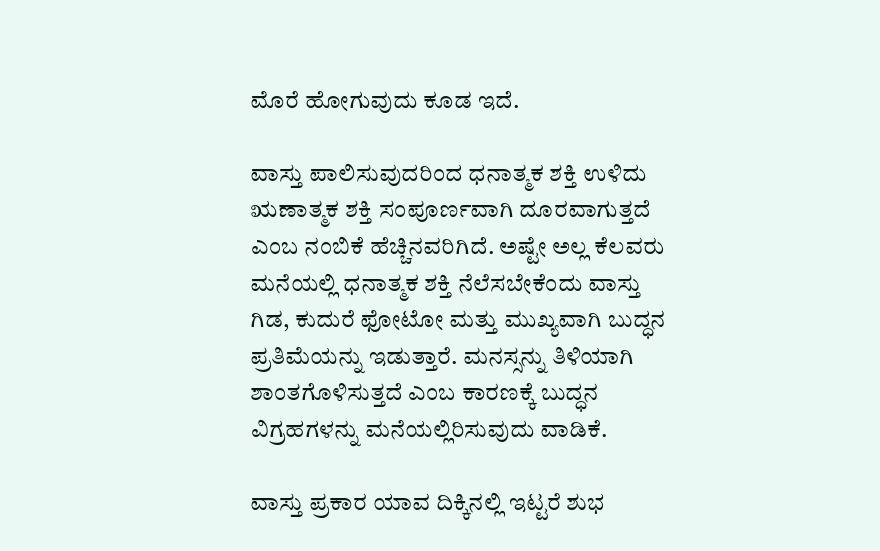ಮೊರೆ ಹೋಗುವುದು ಕೂಡ ಇದೆ.

ವಾಸ್ತು ಪಾಲಿಸುವುದರಿಂದ ಧನಾತ್ಮಕ ಶಕ್ತಿ ಉಳಿದು ಋಣಾತ್ಮಕ ಶಕ್ತಿ ಸಂಪೂರ್ಣವಾಗಿ ದೂರವಾಗುತ್ತದೆ ಎಂಬ ನಂಬಿಕೆ ಹೆಚ್ಚಿನವರಿಗಿದೆ. ಅಷ್ಟೇ ಅಲ್ಲ ಕೆಲವರು ಮನೆಯಲ್ಲಿ ಧನಾತ್ಮಕ ಶಕ್ತಿ ನೆಲೆಸಬೇಕೆಂದು ವಾಸ್ತು ಗಿಡ, ಕುದುರೆ ಫೋಟೋ ಮತ್ತು ಮುಖ್ಯವಾಗಿ ಬುದ್ಧನ ಪ್ರತಿಮೆಯನ್ನು ಇಡುತ್ತಾರೆ. ಮನಸ್ಸನ್ನು ತಿಳಿಯಾಗಿ ಶಾಂತಗೊಳಿಸುತ್ತದೆ ಎಂಬ ಕಾರಣಕ್ಕೆ ಬುದ್ಧನ ವಿಗ್ರಹಗಳನ್ನು ಮನೆಯಲ್ಲಿರಿಸುವುದು ವಾಡಿಕೆ.

ವಾಸ್ತು ಪ್ರಕಾರ ಯಾವ ದಿಕ್ಕಿನಲ್ಲಿ ಇಟ್ಟರೆ ಶುಭ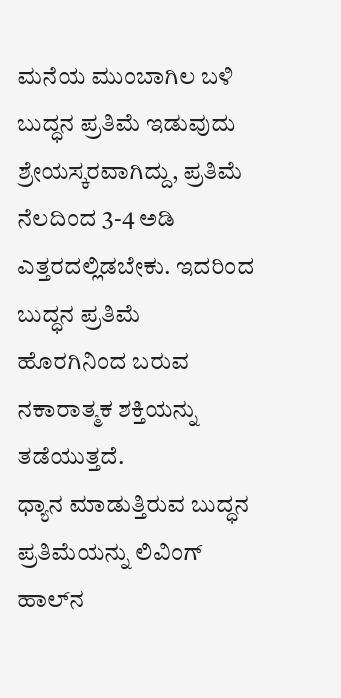ಮನೆಯ ಮುಂಬಾಗಿಲ ಬಳಿ ಬುದ್ಧನ ಪ್ರತಿಮೆ ಇಡುವುದು ಶ್ರೇಯಸ್ಕರವಾಗಿದ್ದು, ಪ್ರತಿಮೆ ನೆಲದಿಂದ 3-4 ಅಡಿ ಎತ್ತರದಲ್ಲಿಡಬೇಕು. ಇದರಿಂದ ಬುದ್ಧನ ಪ್ರತಿಮೆ ಹೊರಗಿನಿಂದ ಬರುವ ನಕಾರಾತ್ಮಕ ಶಕ್ತಿಯನ್ನು ತಡೆಯುತ್ತದೆ.
ಧ್ಯಾನ ಮಾಡುತ್ತಿರುವ ಬುದ್ಧನ ಪ್ರತಿಮೆಯನ್ನು ಲಿವಿಂಗ್‌ ಹಾಲ್‌ನ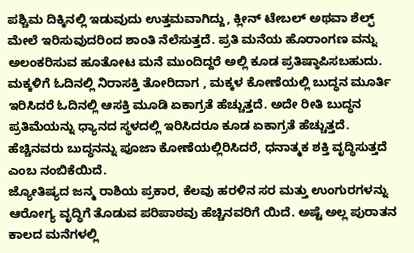ಪಶ್ಚಿಮ ದಿಕ್ಕಿನಲ್ಲಿ ಇಡುವುದು ಉತ್ತಮವಾಗಿದ್ದು, ಕ್ಲೀನ್ ಟೇಬಲ್ ಅಥವಾ ಶೆಲ್ಫ್ ಮೇಲೆ ಇರಿಸುವುದರಿಂದ ಶಾಂತಿ ನೆಲೆಸುತ್ತದೆ. ಪ್ರತಿ ಮನೆಯ ಹೊರಾಂಗಣ ವನ್ನು ಅಲಂಕರಿಸುವ ಹೂತೋಟ ಮನೆ ಮುಂದಿದ್ದರೆ ಅಲ್ಲಿ ಕೂಡ ಪ್ರತಿಷ್ಠಾಪಿಸಬಹುದು.
ಮಕ್ಕಳಿಗೆ ಓದಿನಲ್ಲಿ ನಿರಾಸಕ್ತಿ ತೋರಿದಾಗ , ಮಕ್ಕಳ ಕೋಣೆಯಲ್ಲಿ ಬುದ್ಧನ ಮೂರ್ತಿ ಇರಿಸಿದರೆ ಓದಿನಲ್ಲಿ ಆಸಕ್ತಿ ಮೂಡಿ ಏಕಾಗ್ರತೆ ಹೆಚ್ಚುತ್ತದೆ. ಅದೇ ರೀತಿ ಬುದ್ಧನ ಪ್ರತಿಮೆಯನ್ನು ಧ್ಯಾನದ ಸ್ಥಳದಲ್ಲಿ ಇರಿಸಿದರೂ ಕೂಡ ಏಕಾಗ್ರತೆ ಹೆಚ್ಚುತ್ತದೆ. ಹೆಚ್ಚಿನವರು ಬುದ್ಧನನ್ನು ಪೂಜಾ ಕೋಣೆಯಲ್ಲಿರಿಸಿದರೆ, ಧನಾತ್ಮಕ ಶಕ್ತಿ ವೃದ್ಧಿಸುತ್ತದೆ ಎಂಬ ನಂಬಿಕೆಯಿದೆ.
ಜ್ಯೋತಿಷ್ಯದ ಜನ್ಮ ರಾಶಿಯ ಪ್ರಕಾರ, ಕೆಲವು ಹರಳಿನ ಸರ ಮತ್ತು ಉಂಗುರಗಳನ್ನು ಆರೋಗ್ಯ ವೃದ್ಧಿಗೆ ತೊಡುವ ಪರಿಪಾಠವು ಹೆಚ್ಚಿನವರಿಗೆ ಯಿದೆ. ಅಷ್ಟೆ ಅಲ್ಲ ಪುರಾತನ ಕಾಲದ ಮನೆಗಳಲ್ಲಿ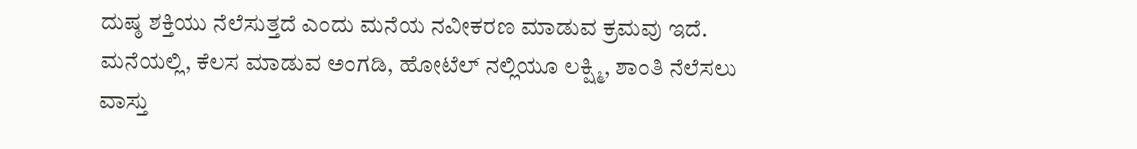ದುಷ್ಠ ಶಕ್ತಿಯು ನೆಲೆಸುತ್ತದೆ ಎಂದು ಮನೆಯ ನವೀಕರಣ ಮಾಡುವ ಕ್ರಮವು ಇದೆ. ಮನೆಯಲ್ಲಿ, ಕೆಲಸ ಮಾಡುವ ಅಂಗಡಿ, ಹೋಟೆಲ್ ನಲ್ಲಿಯೂ ಲಕ್ಷ್ಮಿ, ಶಾಂತಿ ನೆಲೆಸಲು ವಾಸ್ತು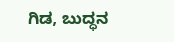ಗಿಡ, ಬುದ್ಧನ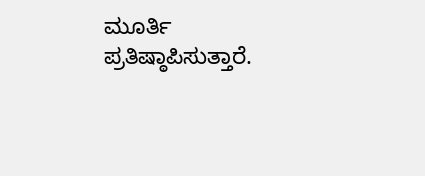ಮೂರ್ತಿ ಪ್ರತಿಷ್ಠಾಪಿಸುತ್ತಾರೆ.